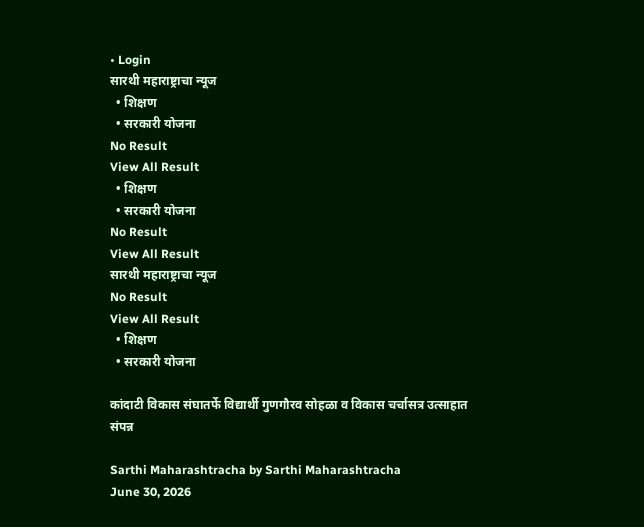• Login
सारथी महाराष्ट्राचा न्यूज
  • शिक्षण
  • सरकारी योजना
No Result
View All Result
  • शिक्षण
  • सरकारी योजना
No Result
View All Result
सारथी महाराष्ट्राचा न्यूज
No Result
View All Result
  • शिक्षण
  • सरकारी योजना

कांदाटी विकास संघातर्फे विद्यार्थी गुणगौरव सोहळा व विकास चर्चासत्र उत्साहात संपन्न

Sarthi Maharashtracha by Sarthi Maharashtracha
June 30, 2026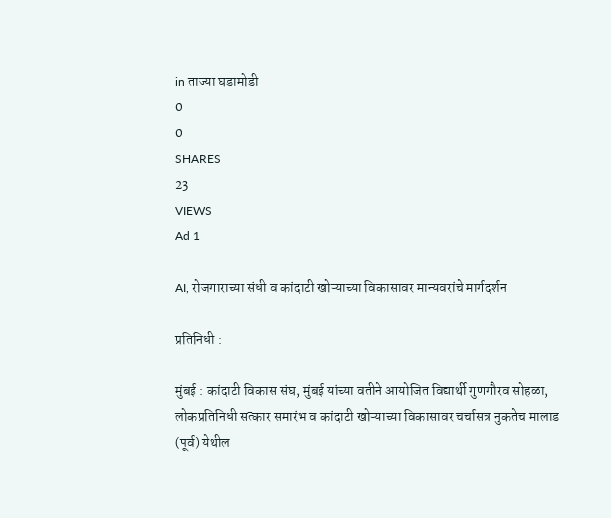in ताज्या घडामोडी
0
0
SHARES
23
VIEWS
Ad 1

AI, रोजगाराच्या संधी व कांदाटी खोऱ्याच्या विकासावर मान्यवरांचे मार्गदर्शन

प्रतिनिधी :

मुंबई : कांदाटी विकास संघ, मुंबई यांच्या वतीने आयोजित विद्यार्थी गुणगौरव सोहळा, लोकप्रतिनिधी सत्कार समारंभ व कांदाटी खोऱ्याच्या विकासावर चर्चासत्र नुकतेच मालाड (पूर्व) येथील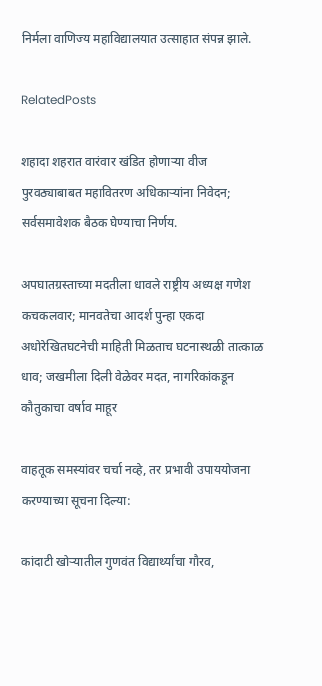निर्मला वाणिज्य महाविद्यालयात उत्साहात संपन्न झाले.

RelatedPosts

शहादा शहरात वारंवार खंडित होणाऱ्या वीज पुरवठ्याबाबत महावितरण अधिकाऱ्यांना निवेदन; सर्वसमावेशक बैठक घेण्याचा निर्णय.

अपघातग्रस्ताच्या मदतीला धावले राष्ट्रीय अध्यक्ष गणेश कचकलवार; मानवतेचा आदर्श पुन्हा एकदा अधोरेखितघटनेची माहिती मिळताच घटनास्थळी तात्काळ धाव; जखमीला दिली वेळेवर मदत, नागरिकांकडून कौतुकाचा वर्षाव माहूर

वाहतूक समस्यांवर चर्चा नव्हे, तर प्रभावी उपाययोजना करण्याच्या सूचना दिल्या:

कांदाटी खोऱ्यातील गुणवंत विद्यार्थ्यांचा गौरव,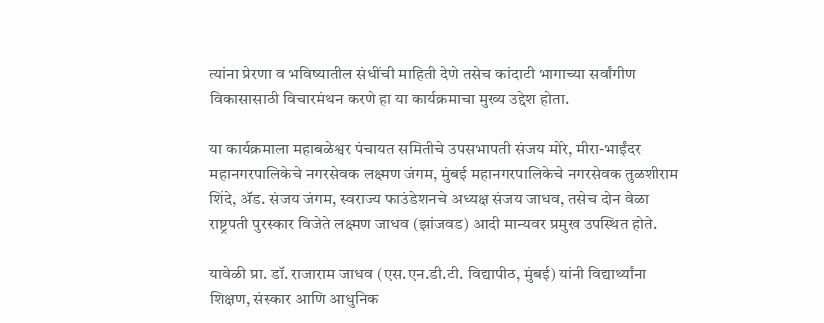त्यांना प्रेरणा व भविष्यातील संधींची माहिती देणे तसेच कांदाटी भागाच्या सर्वांगीण विकासासाठी विचारमंथन करणे हा या कार्यक्रमाचा मुख्य उद्देश होता.

या कार्यक्रमाला महाबळेश्वर पंचायत समितीचे उपसभापती संजय मोरे, मीरा-भाईंदर महानगरपालिकेचे नगरसेवक लक्ष्मण जंगम, मुंबई महानगरपालिकेचे नगरसेवक तुळशीराम शिंदे, ॲड. संजय जंगम, स्वराज्य फाउंडेशनचे अध्यक्ष संजय जाधव, तसेच दोन वेळा राष्ट्रपती पुरस्कार विजेते लक्ष्मण जाधव (झांजवड) आदी मान्यवर प्रमुख उपस्थित होते.

यावेळी प्रा. डॉ. राजाराम जाधव (एस.एन.डी.टी. विद्यापीठ, मुंबई) यांनी विद्यार्थ्यांना शिक्षण, संस्कार आणि आधुनिक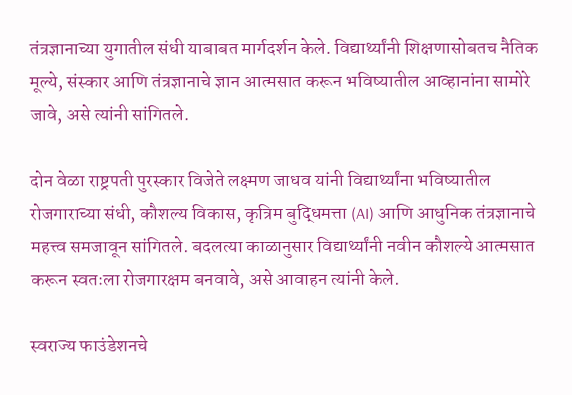तंत्रज्ञानाच्या युगातील संधी याबाबत मार्गदर्शन केले. विद्यार्थ्यांनी शिक्षणासोबतच नैतिक मूल्ये, संस्कार आणि तंत्रज्ञानाचे ज्ञान आत्मसात करून भविष्यातील आव्हानांना सामोरे जावे, असे त्यांनी सांगितले.

दोन वेळा राष्ट्रपती पुरस्कार विजेते लक्ष्मण जाधव यांनी विद्यार्थ्यांना भविष्यातील रोजगाराच्या संधी, कौशल्य विकास, कृत्रिम बुद्धिमत्ता (AI) आणि आधुनिक तंत्रज्ञानाचे महत्त्व समजावून सांगितले. बदलत्या काळानुसार विद्यार्थ्यांनी नवीन कौशल्ये आत्मसात करून स्वतःला रोजगारक्षम बनवावे, असे आवाहन त्यांनी केले.

स्वराज्य फाउंडेशनचे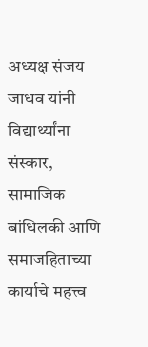अध्यक्ष संजय जाधव यांनी विद्यार्थ्यांना संस्कार, सामाजिक बांधिलकी आणि समाजहिताच्या कार्याचे महत्त्व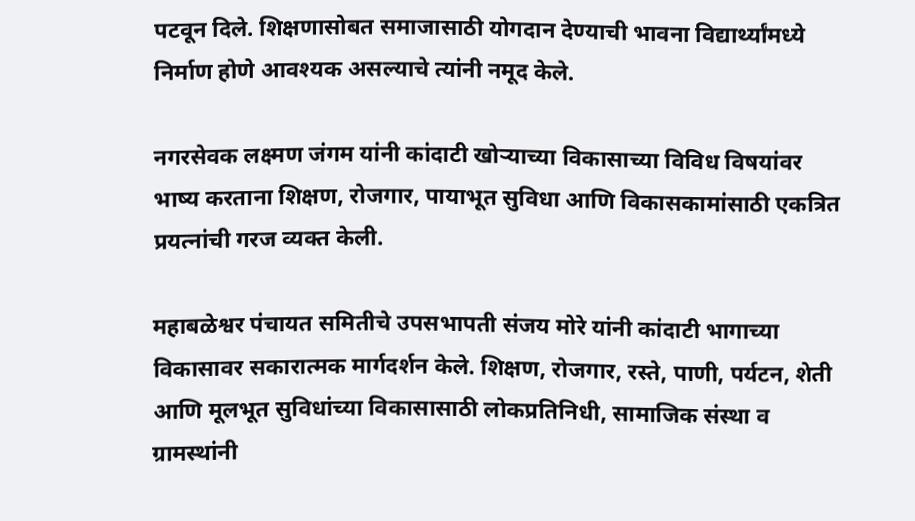पटवून दिले. शिक्षणासोबत समाजासाठी योगदान देण्याची भावना विद्यार्थ्यांमध्ये निर्माण होणे आवश्यक असल्याचे त्यांनी नमूद केले.

नगरसेवक लक्ष्मण जंगम यांनी कांदाटी खोऱ्याच्या विकासाच्या विविध विषयांवर भाष्य करताना शिक्षण, रोजगार, पायाभूत सुविधा आणि विकासकामांसाठी एकत्रित प्रयत्नांची गरज व्यक्त केली.

महाबळेश्वर पंचायत समितीचे उपसभापती संजय मोरे यांनी कांदाटी भागाच्या विकासावर सकारात्मक मार्गदर्शन केले. शिक्षण, रोजगार, रस्ते, पाणी, पर्यटन, शेती आणि मूलभूत सुविधांच्या विकासासाठी लोकप्रतिनिधी, सामाजिक संस्था व ग्रामस्थांनी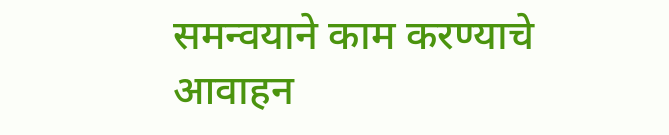समन्वयाने काम करण्याचे आवाहन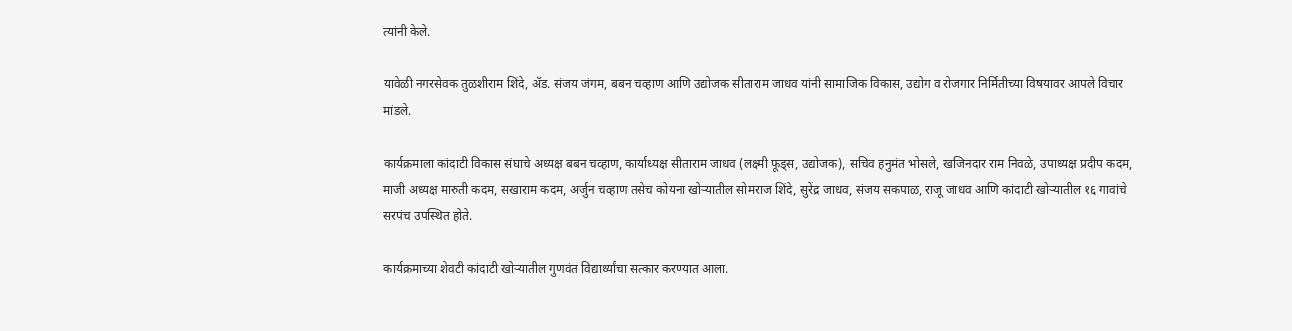त्यांनी केले.

यावेळी नगरसेवक तुळशीराम शिंदे, ॲड. संजय जंगम, बबन चव्हाण आणि उद्योजक सीताराम जाधव यांनी सामाजिक विकास, उद्योग व रोजगार निर्मितीच्या विषयावर आपले विचार मांडले.

कार्यक्रमाला कांदाटी विकास संघाचे अध्यक्ष बबन चव्हाण, कार्याध्यक्ष सीताराम जाधव (लक्ष्मी फूड्स, उद्योजक), सचिव हनुमंत भोसले, खजिनदार राम निवळे, उपाध्यक्ष प्रदीप कदम, माजी अध्यक्ष मारुती कदम, सखाराम कदम, अर्जुन चव्हाण तसेच कोयना खोऱ्यातील सोमराज शिंदे, सुरेंद्र जाधव, संजय सकपाळ, राजू जाधव आणि कांदाटी खोऱ्यातील १६ गावांचे सरपंच उपस्थित होते.

कार्यक्रमाच्या शेवटी कांदाटी खोऱ्यातील गुणवंत विद्यार्थ्यांचा सत्कार करण्यात आला.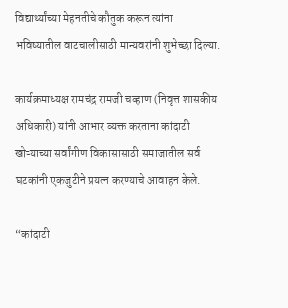विद्यार्थ्यांच्या मेहनतीचे कौतुक करून त्यांना भविष्यातील वाटचालीसाठी मान्यवरांनी शुभेच्छा दिल्या.

कार्यक्रमाध्यक्ष रामचंद्र रामजी चव्हाण (निवृत्त शासकीय अधिकारी) यांनी आभार व्यक्त करताना कांदाटी खोऱ्याच्या सर्वांगीण विकासासाठी समाजातील सर्व घटकांनी एकजुटीने प्रयत्न करण्याचे आवाहन केले.

“कांदाटी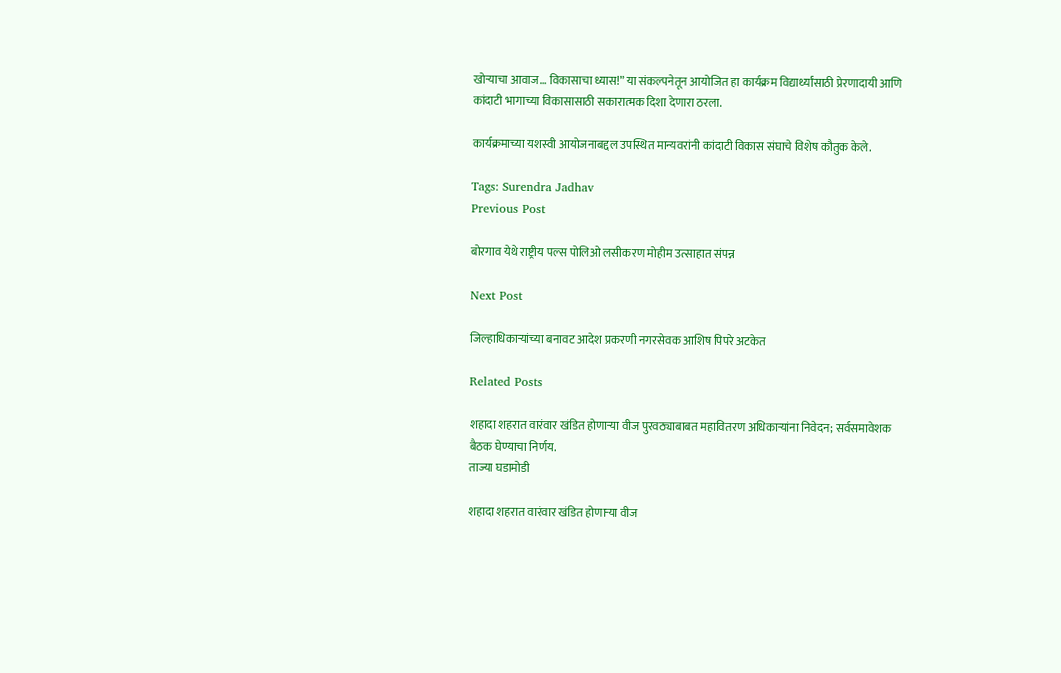खोऱ्याचा आवाज… विकासाचा ध्यास!” या संकल्पनेतून आयोजित हा कार्यक्रम विद्यार्थ्यांसाठी प्रेरणादायी आणि कांदाटी भागाच्या विकासासाठी सकारात्मक दिशा देणारा ठरला.

कार्यक्रमाच्या यशस्वी आयोजनाबद्दल उपस्थित मान्यवरांनी कांदाटी विकास संघाचे विशेष कौतुक केले.

Tags: Surendra Jadhav
Previous Post

बोरगाव येथे राष्ट्रीय पल्स पोलिओ लसीकरण मोहीम उत्साहात संपन्न

Next Post

जिल्हाधिकाऱ्यांच्या बनावट आदेश प्रकरणी नगरसेवक आशिष पिपरे अटकेत

Related Posts

शहादा शहरात वारंवार खंडित होणाऱ्या वीज पुरवठ्याबाबत महावितरण अधिकाऱ्यांना निवेदन; सर्वसमावेशक बैठक घेण्याचा निर्णय.
ताज्या घडामोडी

शहादा शहरात वारंवार खंडित होणाऱ्या वीज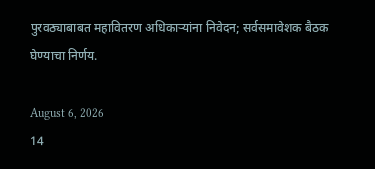पुरवठ्याबाबत महावितरण अधिकाऱ्यांना निवेदन; सर्वसमावेशक बैठक घेण्याचा निर्णय.

August 6, 2026
14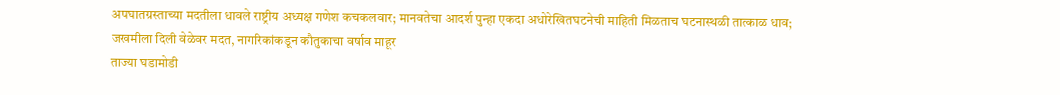अपघातग्रस्ताच्या मदतीला धावले राष्ट्रीय अध्यक्ष गणेश कचकलवार; मानवतेचा आदर्श पुन्हा एकदा अधोरेखितघटनेची माहिती मिळताच घटनास्थळी तात्काळ धाव; जखमीला दिली वेळेवर मदत, नागरिकांकडून कौतुकाचा वर्षाव माहूर
ताज्या घडामोडी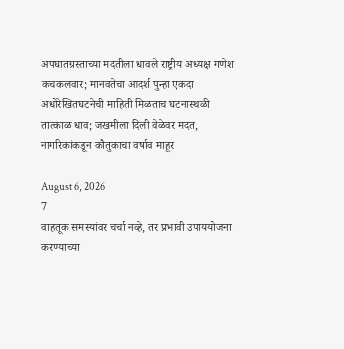अपघातग्रस्ताच्या मदतीला धावले राष्ट्रीय अध्यक्ष गणेश कचकलवार; मानवतेचा आदर्श पुन्हा एकदा अधोरेखितघटनेची माहिती मिळताच घटनास्थळी तात्काळ धाव; जखमीला दिली वेळेवर मदत, नागरिकांकडून कौतुकाचा वर्षाव माहूर

August 6, 2026
7
वाहतूक समस्यांवर चर्चा नव्हे, तर प्रभावी उपाययोजना करण्याच्या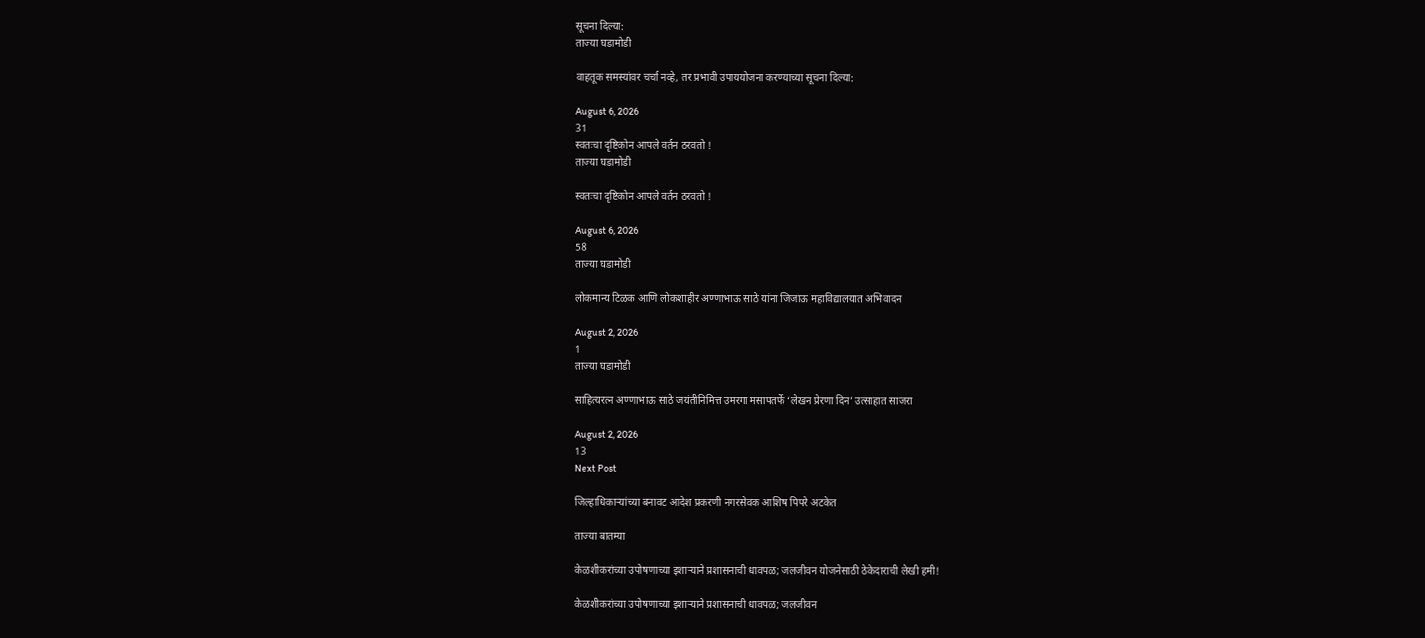सूचना दिल्या:
ताज्या घडामोडी

वाहतूक समस्यांवर चर्चा नव्हे, तर प्रभावी उपाययोजना करण्याच्या सूचना दिल्या:

August 6, 2026
31
स्वतःचा दृष्टिकोन आपले वर्तन ठरवतो !
ताज्या घडामोडी

स्वतःचा दृष्टिकोन आपले वर्तन ठरवतो !

August 6, 2026
58
ताज्या घडामोडी

लोकमान्य टिळक आणि लोकशाहीर अण्णाभाऊ साठे यांना जिजाऊ महाविद्यालयात अभिवादन

August 2, 2026
1
ताज्या घडामोडी

साहित्यरत्न अण्णाभाऊ साठे जयंतीनिमित्त उमरगा मसापतर्फे ‘लेखन प्रेरणा दिन’ उत्साहात साजरा

August 2, 2026
13
Next Post

जिल्हाधिकाऱ्यांच्या बनावट आदेश प्रकरणी नगरसेवक आशिष पिपरे अटकेत

ताज्या बातम्या

केळशीकरांच्या उपोषणाच्या इशाऱ्याने प्रशासनाची धावपळ; जलजीवन योजनेसाठी ठेकेदाराची लेखी हमी!

केळशीकरांच्या उपोषणाच्या इशाऱ्याने प्रशासनाची धावपळ; जलजीवन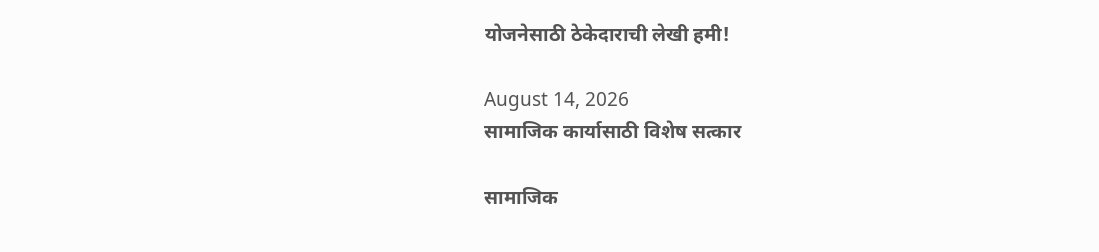योजनेसाठी ठेकेदाराची लेखी हमी!

August 14, 2026
सामाजिक कार्यासाठी विशेष सत्कार

सामाजिक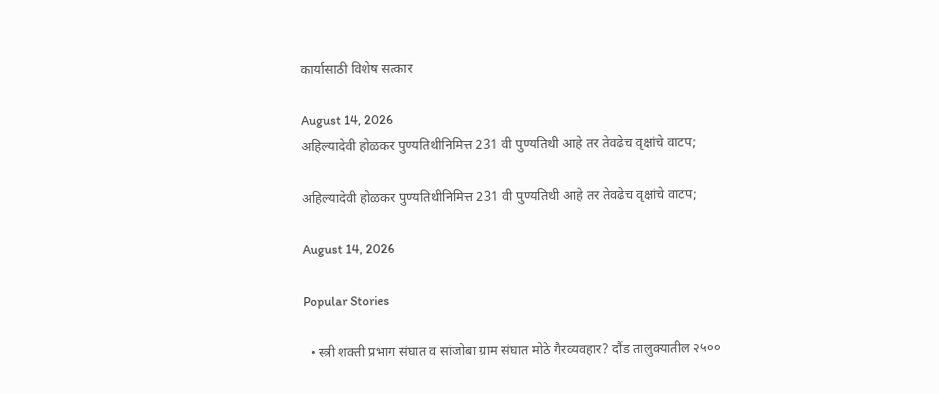कार्यासाठी विशेष सत्कार

August 14, 2026
अहिल्यादेवी होळकर पुण्यतिथीनिमित्त 231 वी पुण्यतिथी आहे तर तेवढेच वृक्षांचे वाटप;

अहिल्यादेवी होळकर पुण्यतिथीनिमित्त 231 वी पुण्यतिथी आहे तर तेवढेच वृक्षांचे वाटप;

August 14, 2026

Popular Stories

  • स्त्री शक्ती प्रभाग संघात व सांजोबा ग्राम संघात मोठे गैरव्यवहार? दौंड तालुक्यातील २५००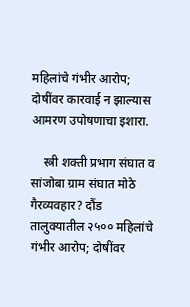महिलांचे गंभीर आरोप; दोषींवर कारवाई न झाल्यास आमरण उपोषणाचा इशारा.

    स्त्री शक्ती प्रभाग संघात व सांजोबा ग्राम संघात मोठे गैरव्यवहार? दौंड तालुक्यातील २५०० महिलांचे गंभीर आरोप; दोषींवर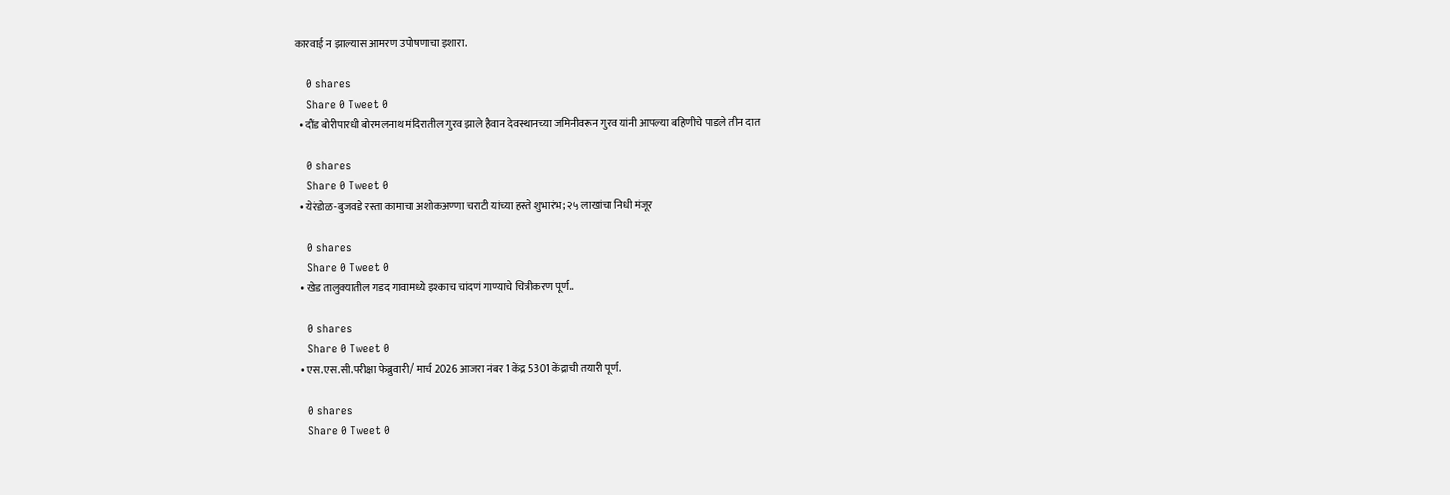कारवाई न झाल्यास आमरण उपोषणाचा इशारा.

    0 shares
    Share 0 Tweet 0
  • दौंड बोरीपारधी बोरमलनाथ मंदिरातील गुरव झाले हैवान देवस्थानच्या जमिनीवरून गुरव यांनी आपल्या बहिणीचे पाडले तीन दात

    0 shares
    Share 0 Tweet 0
  • येरंडोळ-बुजवडे रस्ता कामाचा अशोकअण्णा चराटी यांच्या हस्ते शुभारंभ; २५ लाखांचा निधी मंजूर

    0 shares
    Share 0 Tweet 0
  • खेड तालुक्यातील गडद गावामध्ये इश्काच चांदणं गाण्याचे चित्रीकरण पूर्ण..

    0 shares
    Share 0 Tweet 0
  • एस.एस.सी.परीक्षा फेब्रुवारी/ मार्च 2026 आजरा नंबर 1 केंद्र 5301 केंद्राची तयारी पूर्ण.

    0 shares
    Share 0 Tweet 0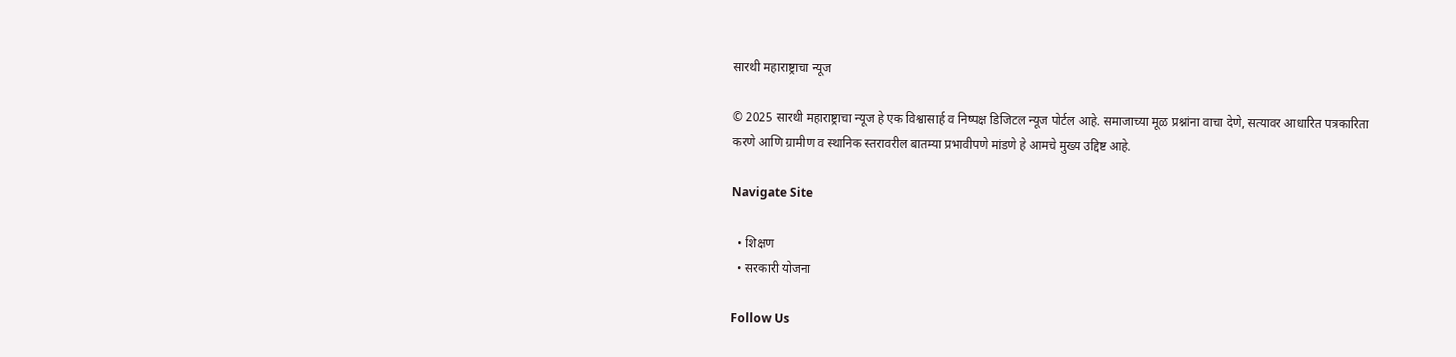सारथी महाराष्ट्राचा न्यूज

© 2025 सारथी महाराष्ट्राचा न्यूज हे एक विश्वासार्ह व निष्पक्ष डिजिटल न्यूज पोर्टल आहे. समाजाच्या मूळ प्रश्नांना वाचा देणे, सत्यावर आधारित पत्रकारिता करणे आणि ग्रामीण व स्थानिक स्तरावरील बातम्या प्रभावीपणे मांडणे हे आमचे मुख्य उद्दिष्ट आहे.

Navigate Site

  • शिक्षण
  • सरकारी योजना

Follow Us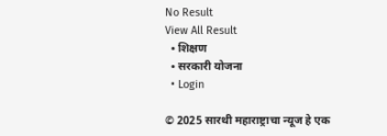No Result
View All Result
  • शिक्षण
  • सरकारी योजना
  • Login

© 2025 सारथी महाराष्ट्राचा न्यूज हे एक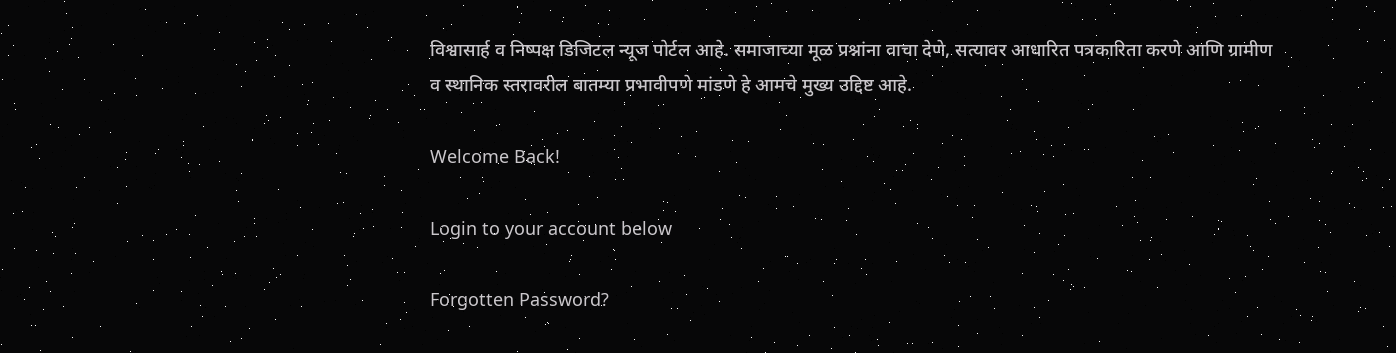विश्वासार्ह व निष्पक्ष डिजिटल न्यूज पोर्टल आहे. समाजाच्या मूळ प्रश्नांना वाचा देणे, सत्यावर आधारित पत्रकारिता करणे आणि ग्रामीण व स्थानिक स्तरावरील बातम्या प्रभावीपणे मांडणे हे आमचे मुख्य उद्दिष्ट आहे.

Welcome Back!

Login to your account below

Forgotten Password?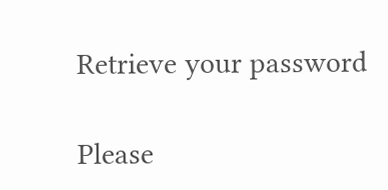Retrieve your password

Please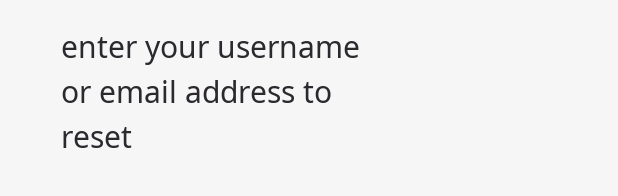enter your username or email address to reset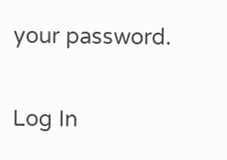your password.

Log In